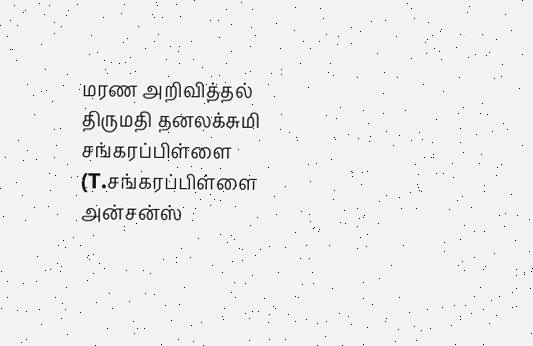மரண அறிவித்தல்
திருமதி தனலக்சுமி சங்கரப்பிள்ளை
(T.சங்கரப்பிள்ளை அன்சன்ஸ்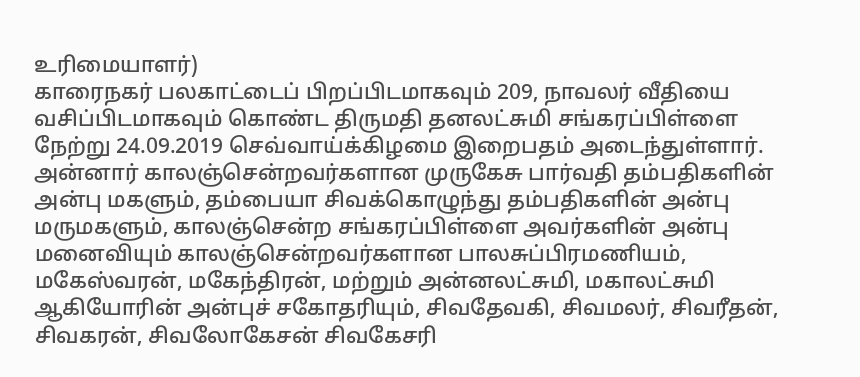உரிமையாளர்)
காரைநகர் பலகாட்டைப் பிறப்பிடமாகவும் 209, நாவலர் வீதியை வசிப்பிடமாகவும் கொண்ட திருமதி தனலட்சுமி சங்கரப்பிள்ளை நேற்று 24.09.2019 செவ்வாய்க்கிழமை இறைபதம் அடைந்துள்ளார்.
அன்னார் காலஞ்சென்றவர்களான முருகேசு பார்வதி தம்பதிகளின் அன்பு மகளும், தம்பையா சிவக்கொழுந்து தம்பதிகளின் அன்பு மருமகளும், காலஞ்சென்ற சங்கரப்பிள்ளை அவர்களின் அன்பு மனைவியும் காலஞ்சென்றவர்களான பாலசுப்பிரமணியம், மகேஸ்வரன், மகேந்திரன், மற்றும் அன்னலட்சுமி, மகாலட்சுமி ஆகியோரின் அன்புச் சகோதரியும், சிவதேவகி, சிவமலர், சிவரீதன், சிவகரன், சிவலோகேசன் சிவகேசரி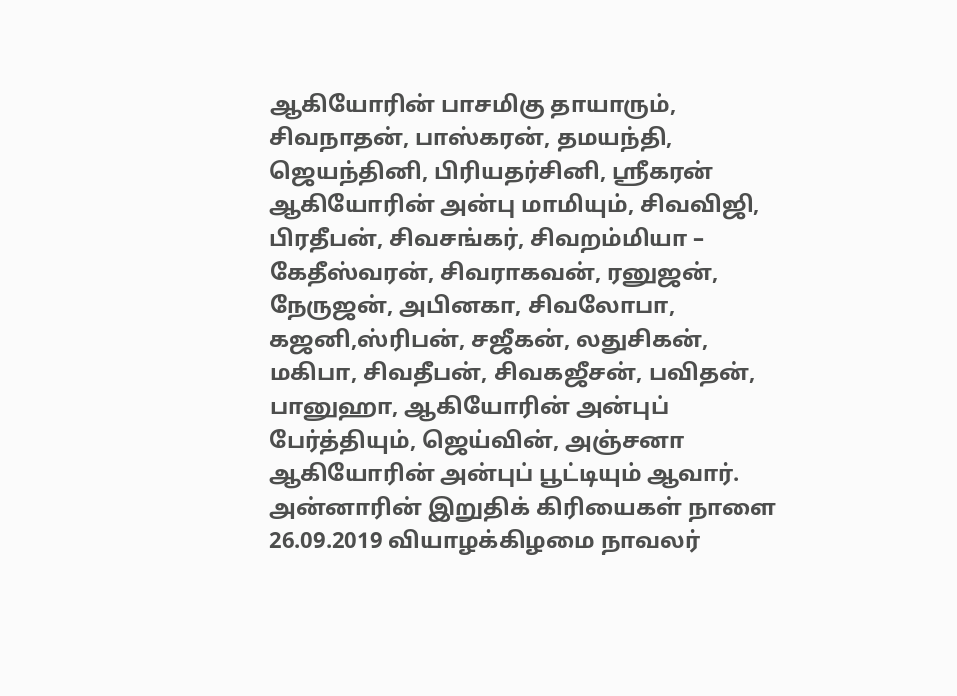ஆகியோரின் பாசமிகு தாயாரும், சிவநாதன், பாஸ்கரன், தமயந்தி, ஜெயந்தினி, பிரியதர்சினி, ஸ்ரீகரன் ஆகியோரின் அன்பு மாமியும், சிவவிஜி, பிரதீபன், சிவசங்கர், சிவறம்மியா – கேதீஸ்வரன், சிவராகவன், ரனுஜன், நேருஜன், அபினகா, சிவலோபா, கஜனி,ஸ்ரிபன், சஜீகன், லதுசிகன், மகிபா, சிவதீபன், சிவகஜீசன், பவிதன், பானுஹா, ஆகியோரின் அன்புப் பேர்த்தியும், ஜெய்வின், அஞ்சனா ஆகியோரின் அன்புப் பூட்டியும் ஆவார்.
அன்னாரின் இறுதிக் கிரியைகள் நாளை 26.09.2019 வியாழக்கிழமை நாவலர்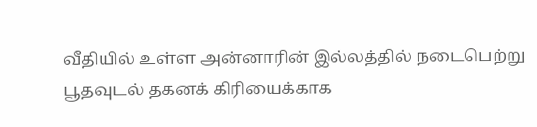வீதியில் உள்ள அன்னாரின் இல்லத்தில் நடைபெற்று பூதவுடல் தகனக் கிரியைக்காக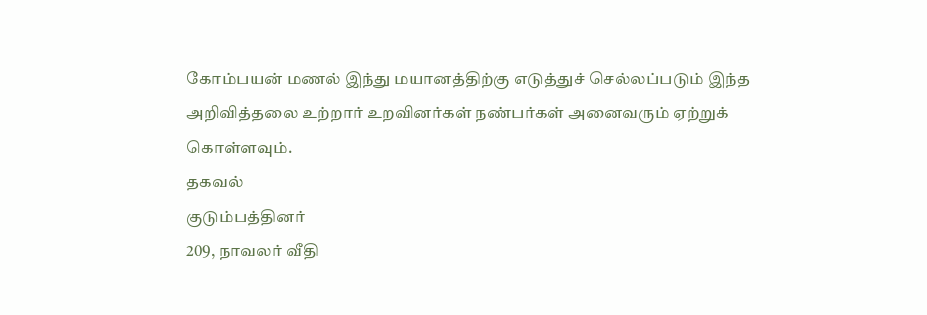கோம்பயன் மணல் இந்து மயானத்திற்கு எடுத்துச் செல்லப்படும் இந்த அறிவித்தலை உற்றார் உறவினர்கள் நண்பர்கள் அனைவரும் ஏற்றுக் கொள்ளவும்.
தகவல்
குடும்பத்தினர்
209, நாவலர் வீதி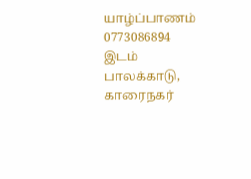யாழ்ப்பாணம்
0773086894
இடம்
பாலக்காடு, காரைநகர்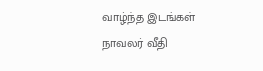வாழ்ந்த இடங்கள்
நாவலர் வீதி